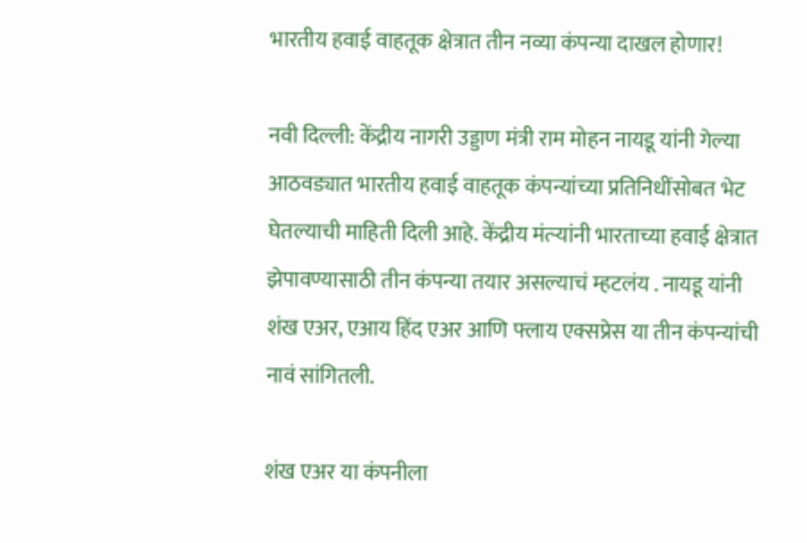भारतीय हवाई वाहतूक क्षेत्रात तीन नव्या कंपन्या दाखल होणार!

नवी दिल्ली: केंद्रीय नागरी उड्डाण मंत्री राम मोहन नायडू यांनी गेल्या आठवड्यात भारतीय हवाई वाहतूक कंपन्यांच्या प्रतिनिधींसोबत भेट घेतल्याची माहिती दिली आहे. केंद्रीय मंत्र्‍यांनी भारताच्या हवाई क्षेत्रात झेपावण्यासाठी तीन कंपन्या तयार असल्याचं म्हटलंय . नायडू यांनी शंख एअर, एआय हिंद एअर आणि फ्लाय एक्सप्रेस या तीन कंपन्यांची नावं सांगितली.

शंख एअर या कंपनीला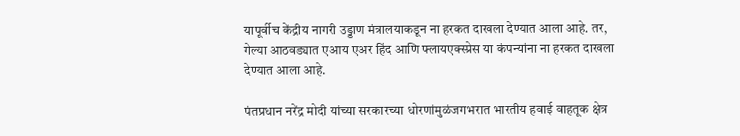यापूर्वीच केंद्रीय नागरी उड्डाण मंत्रालयाकडून ना हरकत दाखला देण्यात आला आहे. तर, गेल्या आठवड्यात एआय एअर हिंद आणि फ्लायएक्स्प्रेस या कंपन्यांना ना हरकत दाखला देण्यात आला आहे.

पंतप्रधान नरेंद्र मोदी यांच्या सरकारच्या धोरणांमुळंजगभरात भारतीय हवाई वाहतूक क्षेत्र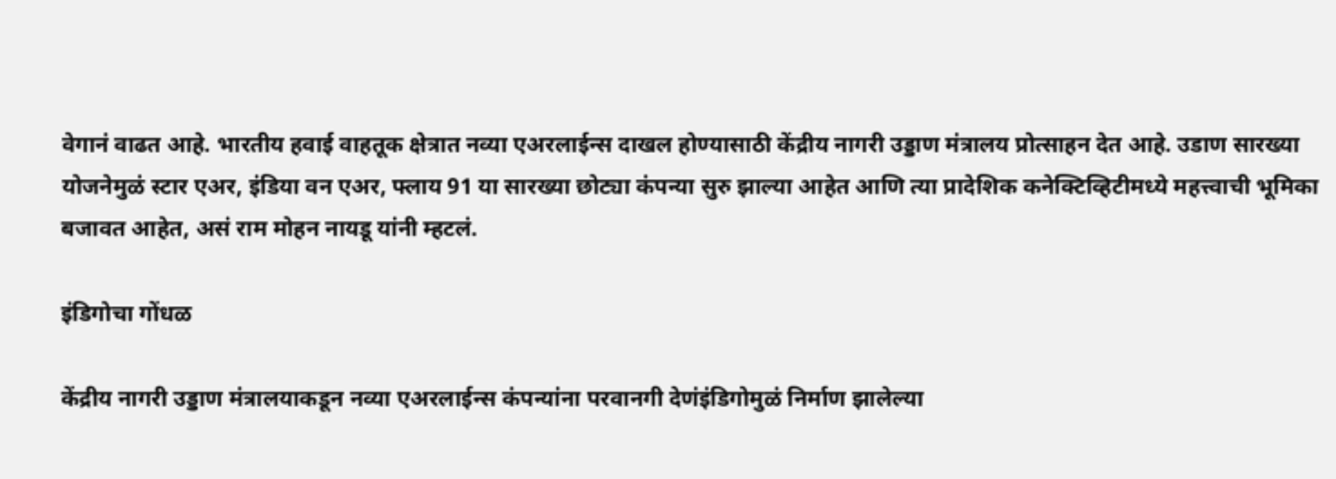वेगानं वाढत आहे. भारतीय हवाई वाहतूक क्षेत्रात नव्या एअरलाईन्स दाखल होण्यासाठी केंद्रीय नागरी उड्डाण मंत्रालय प्रोत्साहन देत आहे. उडाण सारख्या योजनेमुळं स्टार एअर, इंडिया वन एअर, फ्लाय 91 या सारख्या छोट्या कंपन्या सुरु झाल्या आहेत आणि त्या प्रादेशिक कनेक्टिव्हिटीमध्ये महत्त्वाची भूमिका बजावत आहेत, असं राम मोहन नायडू यांनी म्हटलं.

इंडिगोचा गोंधळ

केंद्रीय नागरी उड्डाण मंत्रालयाकडून नव्या एअरलाईन्स कंपन्यांना परवानगी देणंइंडिगोमुळं निर्माण झालेल्या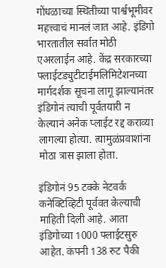गोंधळाच्या स्थितीच्या पार्श्वभूमीवर महत्त्वाचं मानलं जात आहे. इंडिगो भारतातील सर्वात मोठी एअरलाईन आहे. केंद्र सरकारच्या फ्लाईटड्युटीटाईमलिमिटेशनच्या मार्गदर्शक सूचना लागू झाल्यानंतर इंडिगोनं त्याची पूर्वतयारी न केल्यानं अनेक प्लाईट रद्द कराव्या लागल्या होत्या. त्यामुळंप्रवाशांना मोठा त्रास झाला होता.

इंडिगोनं 95 टक्के नेटवर्क कनेक्टिव्हिटी पूर्ववत केल्याची माहिती दिली आहे. आता इंडिगोच्या 1000 फ्लाईटसुरु आहेत. कंपनी 138 रुट पैकी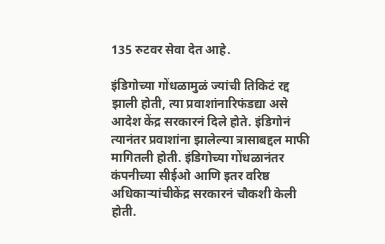135 रुटवर सेवा देत आहे.

इंडिगोच्या गोंधळामुळं ज्यांची तिकिटं रद्द झाली होती, त्या प्रवाशांनारिफंडद्या असे आदेश केंद्र सरकारनं दिले होते. इंडिगोनं त्यानंतर प्रवाशांना झालेल्या त्रासाबद्दल माफी मागितली होती. इंडिगोच्या गोंधळानंतर कंपनीच्या सीईओ आणि इतर वरिष्ठ अधिकाऱ्यांचीकेंद्र सरकारनं चौकशी केली होती.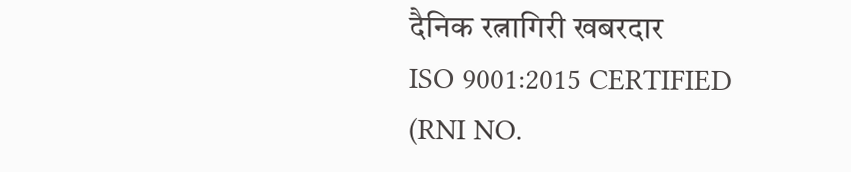दैनिक रत्नागिरी खबरदार
ISO 9001:2015 CERTIFIED
(RNI NO.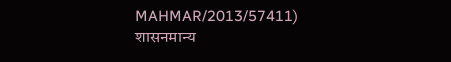MAHMAR/2013/57411)
शासनमान्य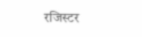रजिस्टर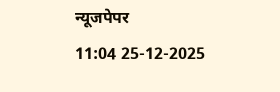न्यूजपेपर
11:04 25-12-2025